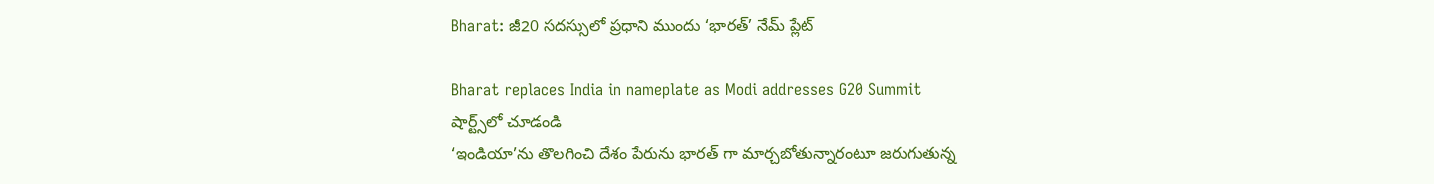Bharat: జీ20 సదస్సులో ప్రధాని ముందు ‘భారత్’ నేమ్ ప్లేట్

Bharat replaces India in nameplate as Modi addresses G20 Summit
షార్ట్స్‌లో చూడండి
‘ఇండియా’ను తొలగించి దేశం పేరును భారత్ గా మార్చబోతున్నారంటూ జరుగుతున్న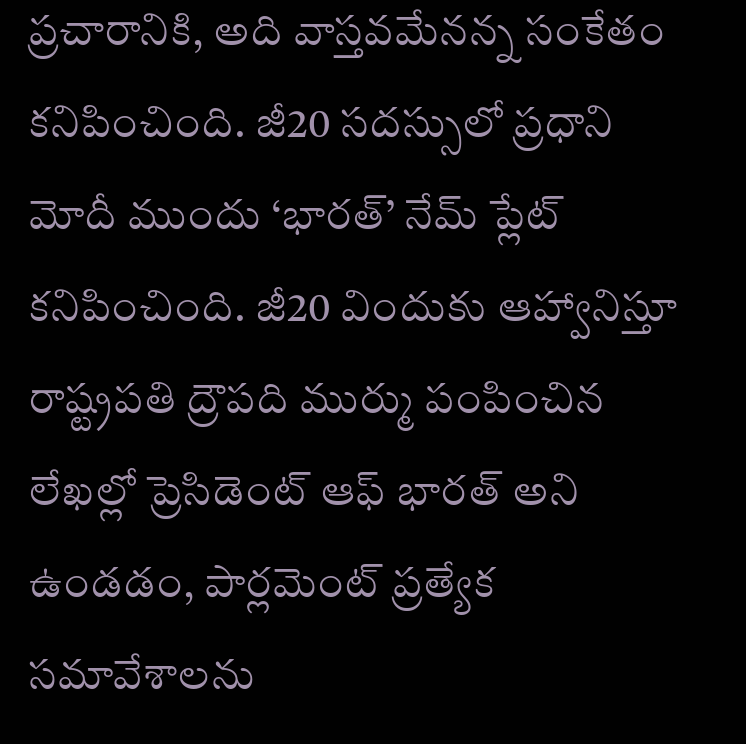ప్రచారానికి, అది వాస్తవమేనన్న సంకేతం కనిపించింది. జీ20 సదస్సులో ప్రధాని మోదీ ముందు ‘భారత్’ నేమ్ ప్లేట్ కనిపించింది. జీ20 విందుకు ఆహ్వానిస్తూ రాష్ట్రపతి ద్రౌపది ముర్ము పంపించిన లేఖల్లో ప్రెసిడెంట్ ఆఫ్ భారత్ అని ఉండడం, పార్లమెంట్ ప్రత్యేక సమావేశాలను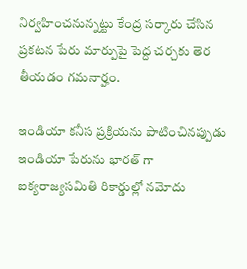నిర్వహించనున్నట్టు కేంద్ర సర్కారు చేసిన ప్రకటన పేరు మార్పుపై పెద్ద చర్చకు తెర తీయడం గమనార్హం.

ఇండియా కనీస ప్రక్రియను పాటించినప్పుడు ఇండియా పేరును భారత్ గా ఐక్యరాజ్యసమితి రికార్డుల్లో నమోదు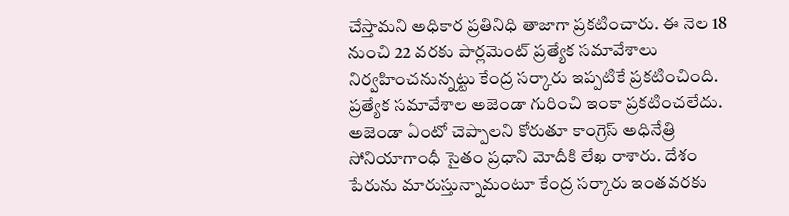చేస్తామని అధికార ప్రతినిధి తాజాగా ప్రకటించారు. ఈ నెల 18 నుంచి 22 వరకు పార్లమెంట్ ప్రత్యేక సమావేశాలు నిర్వహించనున్నట్టు కేంద్ర సర్కారు ఇప్పటికే ప్రకటించింది. ప్రత్యేక సమావేశాల అజెండా గురించి ఇంకా ప్రకటించలేదు. అజెండా ఏంటో చెప్పాలని కోరుతూ కాంగ్రెస్ అధినేత్రి సోనియాగాంధీ సైతం ప్రధాని మోదీకి లేఖ రాశారు. దేశం పేరును మారుస్తున్నామంటూ కేంద్ర సర్కారు ఇంతవరకు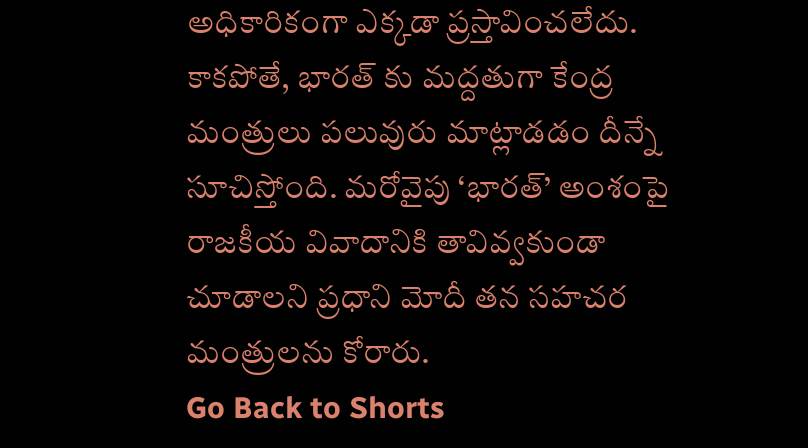అధికారికంగా ఎక్కడా ప్రస్తావించలేదు. కాకపోతే, భారత్ కు మద్దతుగా కేంద్ర మంత్రులు పలువురు మాట్లాడడం దీన్నే సూచిస్తోంది. మరోవైపు ‘భారత్’ అంశంపై రాజకీయ వివాదానికి తావివ్వకుండా చూడాలని ప్రధాని మోదీ తన సహచర మంత్రులను కోరారు.
Go Back to Shorts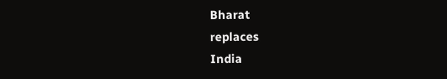Bharat
replaces
India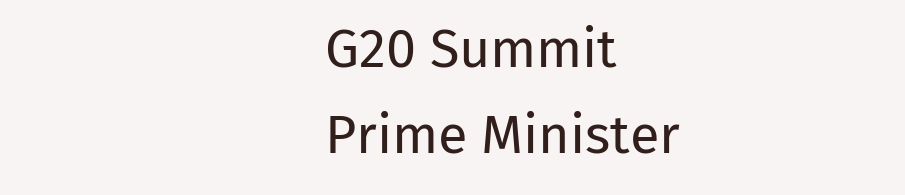G20 Summit
Prime Minister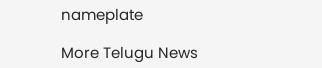nameplate

More Telugu News